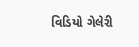વિડિયો ગેલેરી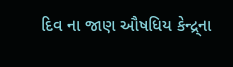દિવ ના જાણ ઔષધિય કેન્દ્ર્ના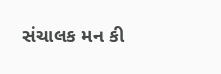સંચાલક મન કી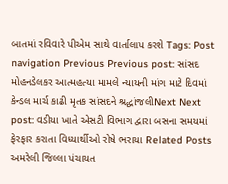બાતમાં રવિવારે પીએમ સાથે વાર્તાલાપ કરશે Tags: Post navigation Previous Previous post: સાંસદ મોહનડેલકર આત્મહત્યા મામલે ન્યાયની માંગ માટે દિવમાં કેન્ડલ માર્ચ કાઢી મૃતક સાંસદને શ્રદ્ધાંજલીNext Next post: વડીયા ખાતે એસટી વિભાગ દ્વારા બસના સમયમાં ફેરફાર કરાતા વિધ્યાર્થીઓ રોષે ભરાયા Related Posts અમરેલી જિલ્લા પંચાયત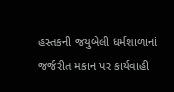હસ્તકની જયુબેલી ધર્મશાળાનાં જર્જરીત મકાન પર કાર્યવાહી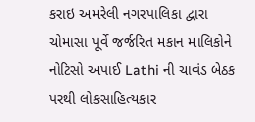કરાઇ અમરેલી નગરપાલિકા દ્વારા ચોમાસા પૂર્વે જર્જરિત મકાન માલિકોને નોટિસો અપાઈ Lathi ની ચાવંડ બેઠક પરથી લોકસાહિત્યકાર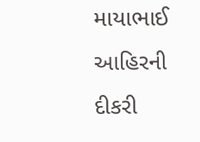માયાભાઈ આહિરની દીકરી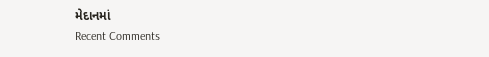મેદાનમાં
Recent Comments